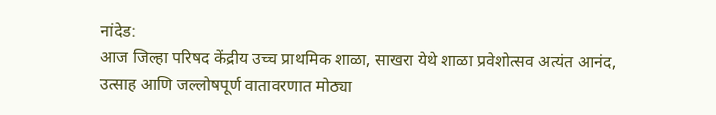नांदेड:
आज जिल्हा परिषद केंद्रीय उच्च प्राथमिक शाळा, साखरा येथे शाळा प्रवेशोत्सव अत्यंत आनंद, उत्साह आणि जल्लोषपूर्ण वातावरणात मोठ्या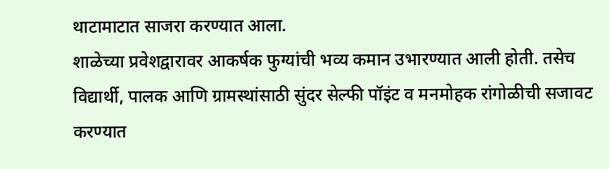थाटामाटात साजरा करण्यात आला.
शाळेच्या प्रवेशद्वारावर आकर्षक फुग्यांची भव्य कमान उभारण्यात आली होती. तसेच विद्यार्थी, पालक आणि ग्रामस्थांसाठी सुंदर सेल्फी पॉइंट व मनमोहक रांगोळीची सजावट करण्यात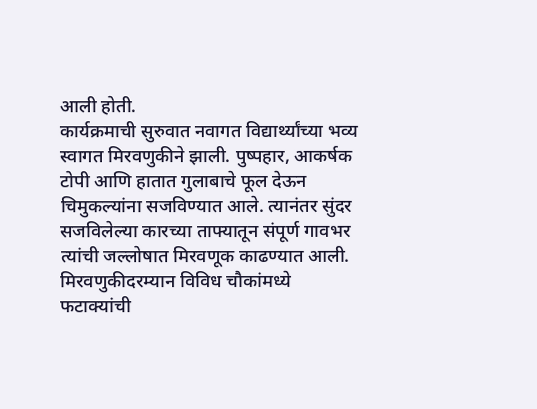आली होती.
कार्यक्रमाची सुरुवात नवागत विद्यार्थ्यांच्या भव्य स्वागत मिरवणुकीने झाली. पुष्पहार, आकर्षक टोपी आणि हातात गुलाबाचे फूल देऊन चिमुकल्यांना सजविण्यात आले. त्यानंतर सुंदर सजविलेल्या कारच्या ताफ्यातून संपूर्ण गावभर त्यांची जल्लोषात मिरवणूक काढण्यात आली. मिरवणुकीदरम्यान विविध चौकांमध्ये फटाक्यांची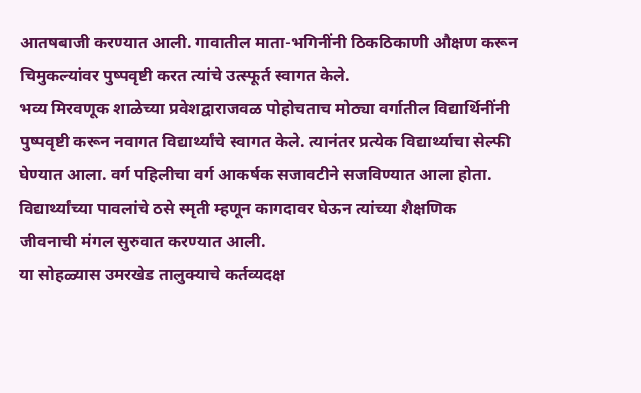आतषबाजी करण्यात आली. गावातील माता-भगिनींनी ठिकठिकाणी औक्षण करून चिमुकल्यांवर पुष्पवृष्टी करत त्यांचे उत्स्फूर्त स्वागत केले.
भव्य मिरवणूक शाळेच्या प्रवेशद्वाराजवळ पोहोचताच मोठ्या वर्गातील विद्यार्थिनींनी पुष्पवृष्टी करून नवागत विद्यार्थ्यांचे स्वागत केले. त्यानंतर प्रत्येक विद्यार्थ्याचा सेल्फी घेण्यात आला. वर्ग पहिलीचा वर्ग आकर्षक सजावटीने सजविण्यात आला होता. विद्यार्थ्यांच्या पावलांचे ठसे स्मृती म्हणून कागदावर घेऊन त्यांच्या शैक्षणिक जीवनाची मंगल सुरुवात करण्यात आली.
या सोहळ्यास उमरखेड तालुक्याचे कर्तव्यदक्ष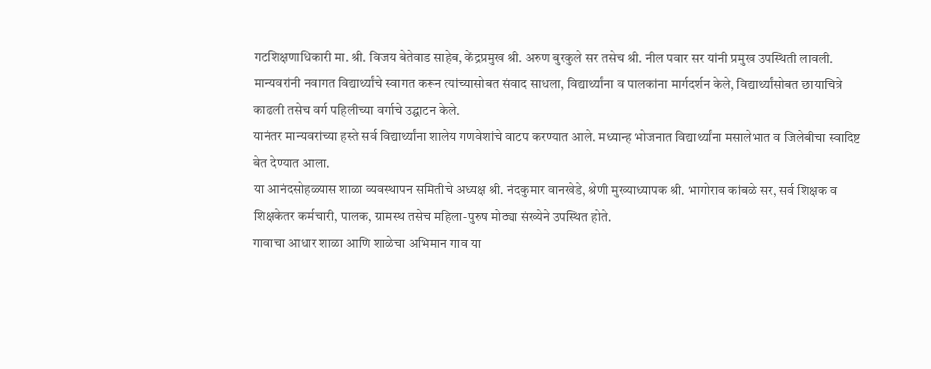गटशिक्षणाधिकारी मा. श्री. विजय बेतेवाड साहेब, केंद्रप्रमुख श्री. अरुण बुरकुले सर तसेच श्री. नील पवार सर यांनी प्रमुख उपस्थिती लावली. मान्यवरांनी नवागत विद्यार्थ्यांचे स्वागत करून त्यांच्यासोबत संवाद साधला, विद्यार्थ्यांना व पालकांना मार्गदर्शन केले, विद्यार्थ्यांसोबत छायाचित्रे काढली तसेच वर्ग पहिलीच्या वर्गाचे उद्घाटन केले.
यानंतर मान्यवरांच्या हस्ते सर्व विद्यार्थ्यांना शालेय गणवेशांचे वाटप करण्यात आले. मध्यान्ह भोजनात विद्यार्थ्यांना मसालेभात व जिलेबीचा स्वादिष्ट बेत देण्यात आला.
या आनंदसोहळ्यास शाळा व्यवस्थापन समितीचे अध्यक्ष श्री. नंदकुमार वानखेडे, श्रेणी मुख्याध्यापक श्री. भागोराव कांबळे सर, सर्व शिक्षक व शिक्षकेतर कर्मचारी, पालक, ग्रामस्थ तसेच महिला-पुरुष मोठ्या संख्येने उपस्थित होते.
गावाचा आधार शाळा आणि शाळेचा अभिमान गाव या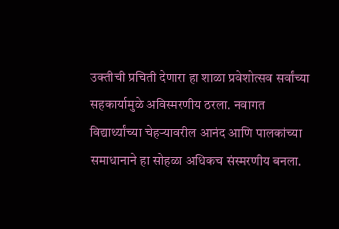उक्तीची प्रचिती देणारा हा शाळा प्रवेशोत्सव सर्वांच्या सहकार्यामुळे अविस्मरणीय ठरला. नवागत विद्यार्थ्यांच्या चेहऱ्यावरील आनंद आणि पालकांच्या समाधानाने हा सोहळा अधिकच संस्मरणीय बनला.